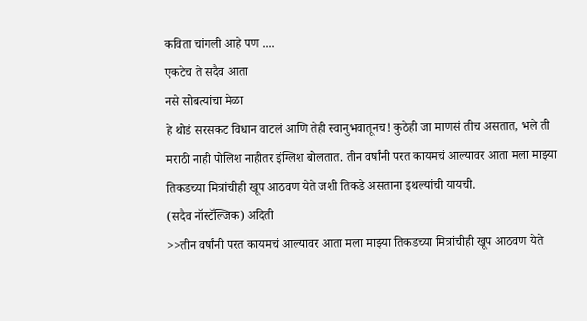कविता चांगली आहे पण ....
एकटेच ते सदैव आता
नसे सोबत्यांचा मेळा
हे थोडं सरसकट विधान वाटलं आणि तेही स्वानुभवातूनच! कुठेही जा माणसं तीच असतात, भले ती मराठी नाही पोलिश नाहीतर इंग्लिश बोलतात. तीन वर्षांनी परत कायमचं आल्यावर आता मला माझ्या तिकडच्या मित्रांचीही खूप आठवण येते जशी तिकडे असताना इथल्यांची यायची.
(सदैव नॉस्टॅल्जिक) अदिती
>>तीन वर्षांनी परत कायमचं आल्यावर आता मला माझ्या तिकडच्या मित्रांचीही खूप आठवण येते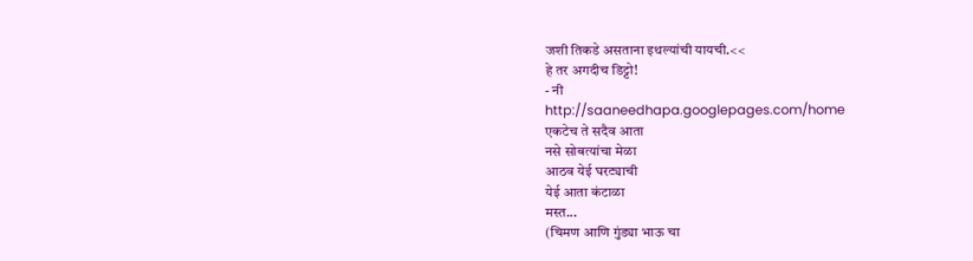जशी तिकडे असताना इथल्यांची यायची.<<
हे तर अगदीच डिट्टो!
- नी
http://saaneedhapa.googlepages.com/home
एकटेच ते सदैव आता
नसे सोबत्यांचा मेळा
आठव येई घरट्याची
येई आता कंटाळा
मस्त...
(चिमण आणि गुंड्या भाऊ चा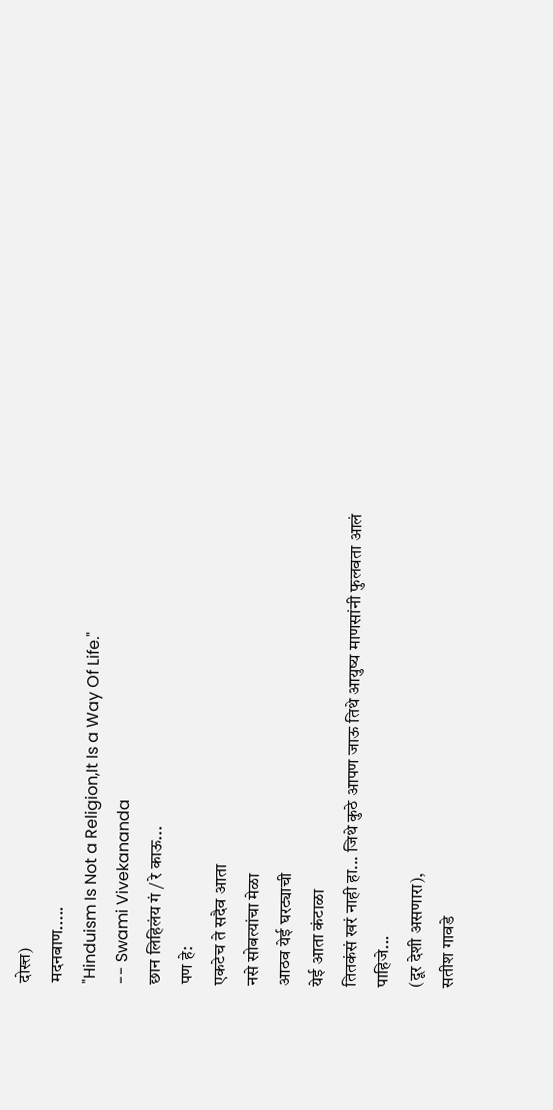दोस्त्त)
मदनबाण.....
"Hinduism Is Not a Religion,It Is a Way Of Life."
-- Swami Vivekananda
छान लिहिलंय गं / रे काऊ...
पण हे:
एकटेच ते सदैव आता
नसे सोबत्यांचा मेळा
आठव येई घरट्याची
येई आता कंटाळा
तितकंसं खरं नाही हा... जिथे कुठे आपण जाऊ तिथे आयुष्य माणसांनी फुलवता आलं पाहिजे...
(दूर देशी असणारा),
सतीश गावडे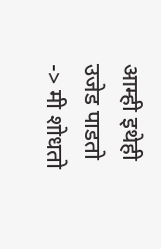आम्ही इथेही उजेड पाडतो -> मी शोधतो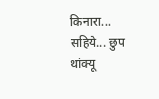किनारा...
सहिये... छुप
थांक्यू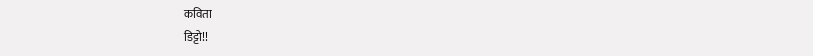कविता
डिट्टो!!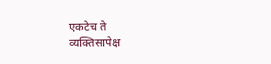एकटेच ते
व्यक्तिसापेक्ष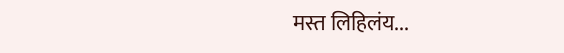मस्त लिहिलंय...